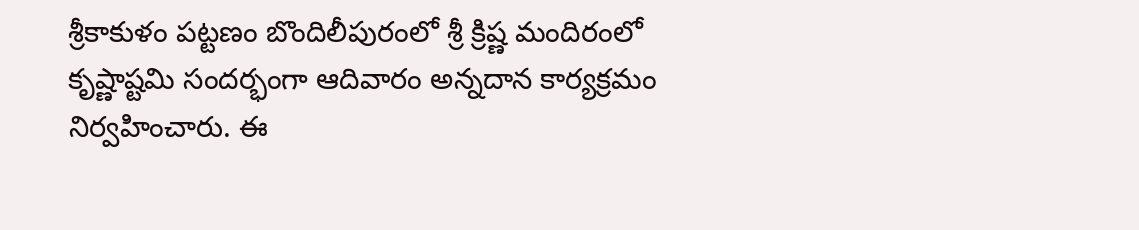శ్రీకాకుళం పట్టణం బొందిలీపురంలో శ్రీ క్రిష్ణ మందిరంలో కృష్ణాష్టమి సందర్భంగా ఆదివారం అన్నదాన కార్యక్రమం నిర్వహించారు. ఈ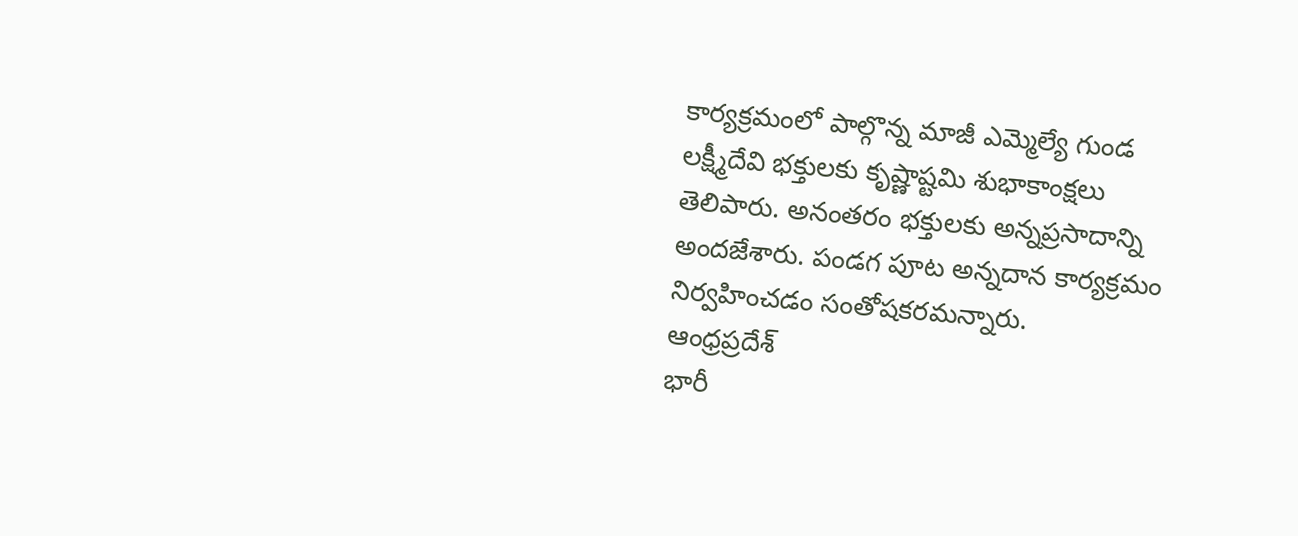కార్యక్రమంలో పాల్గొన్న మాజీ ఎమ్మెల్యే గుండ లక్ష్మీదేవి భక్తులకు కృష్ణాష్టమి శుభాకాంక్షలు తెలిపారు. అనంతరం భక్తులకు అన్నప్రసాదాన్ని అందజేశారు. పండగ పూట అన్నదాన కార్యక్రమం నిర్వహించడం సంతోషకరమన్నారు.
ఆంధ్రప్రదేశ్
భారీ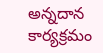అన్నదాన కార్యక్రమం